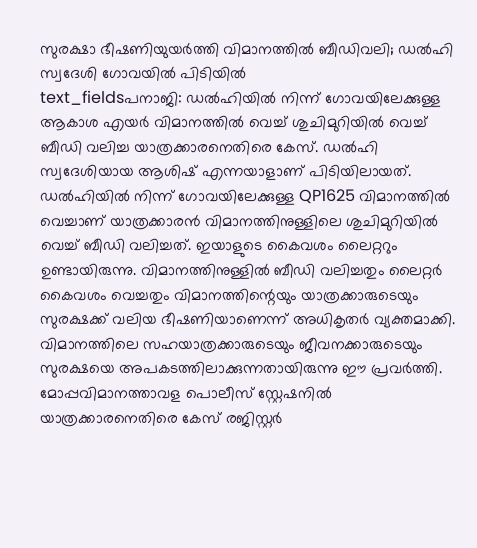സുരക്ഷാ ഭീഷണിയുയർത്തി വിമാനത്തിൽ ബീഡിവലി; ഡൽഹി സ്വദേശി ഗോവയിൽ പിടിയിൽ
text_fieldsപനാജി: ഡൽഹിയിൽ നിന്ന് ഗോവയിലേക്കുള്ള ആകാശ എയർ വിമാനത്തിൽ വെച്ച് ശുചിമുറിയിൽ വെച്ച് ബീഡി വലിച്ച യാത്രക്കാരനെതിരെ കേസ്. ഡൽഹി സ്വദേശിയായ ആശിഷ് എന്നയാളാണ് പിടിയിലായത്. ഡൽഹിയിൽ നിന്ന് ഗോവയിലേക്കുള്ള QP1625 വിമാനത്തിൽ വെച്ചാണ് യാത്രക്കാരൻ വിമാനത്തിനുള്ളിലെ ശുചിമുറിയിൽ വെച്ച് ബീഡി വലിച്ചത്. ഇയാളുടെ കൈവശം ലൈറ്ററും ഉണ്ടായിരുന്നു. വിമാനത്തിനുള്ളിൽ ബീഡി വലിച്ചതും ലൈറ്റർ കൈവശം വെച്ചതും വിമാനത്തിന്റെയും യാത്രക്കാരുടെയും സുരക്ഷക്ക് വലിയ ഭീഷണിയാണെന്ന് അധികൃതർ വ്യക്തമാക്കി.
വിമാനത്തിലെ സഹയാത്രക്കാരുടെയും ജീവനക്കാരുടെയും സുരക്ഷയെ അപകടത്തിലാക്കുന്നതായിരുന്നു ഈ പ്രവർത്തി. മോപ്പവിമാനത്താവള പൊലീസ് സ്റ്റേഷനിൽ യാത്രക്കാരനെതിരെ കേസ് രജിസ്റ്റർ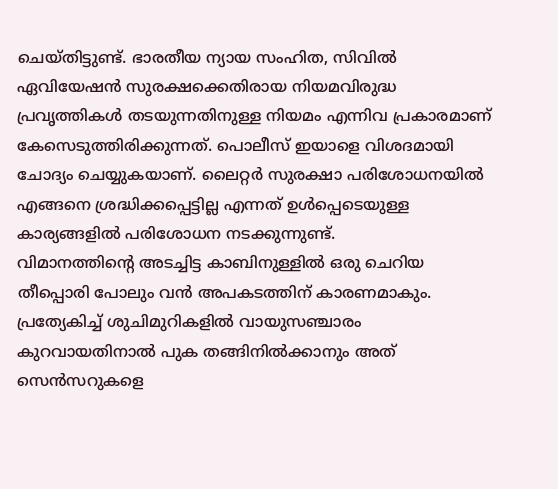ചെയ്തിട്ടുണ്ട്. ഭാരതീയ ന്യായ സംഹിത, സിവിൽ ഏവിയേഷൻ സുരക്ഷക്കെതിരായ നിയമവിരുദ്ധ പ്രവൃത്തികൾ തടയുന്നതിനുള്ള നിയമം എന്നിവ പ്രകാരമാണ് കേസെടുത്തിരിക്കുന്നത്. പൊലീസ് ഇയാളെ വിശദമായി ചോദ്യം ചെയ്യുകയാണ്. ലൈറ്റർ സുരക്ഷാ പരിശോധനയിൽ എങ്ങനെ ശ്രദ്ധിക്കപ്പെട്ടില്ല എന്നത് ഉൾപ്പെടെയുള്ള കാര്യങ്ങളിൽ പരിശോധന നടക്കുന്നുണ്ട്.
വിമാനത്തിന്റെ അടച്ചിട്ട കാബിനുള്ളിൽ ഒരു ചെറിയ തീപ്പൊരി പോലും വൻ അപകടത്തിന് കാരണമാകും. പ്രത്യേകിച്ച് ശുചിമുറികളിൽ വായുസഞ്ചാരം കുറവായതിനാൽ പുക തങ്ങിനിൽക്കാനും അത് സെൻസറുകളെ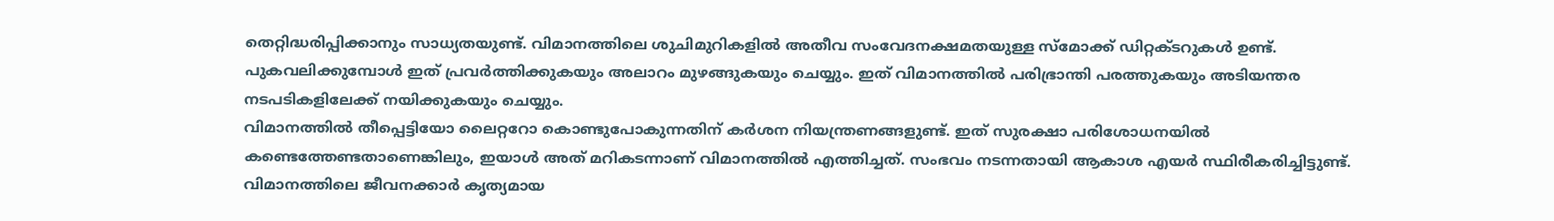തെറ്റിദ്ധരിപ്പിക്കാനും സാധ്യതയുണ്ട്. വിമാനത്തിലെ ശുചിമുറികളിൽ അതീവ സംവേദനക്ഷമതയുള്ള സ്മോക്ക് ഡിറ്റക്ടറുകൾ ഉണ്ട്. പുകവലിക്കുമ്പോൾ ഇത് പ്രവർത്തിക്കുകയും അലാറം മുഴങ്ങുകയും ചെയ്യും. ഇത് വിമാനത്തിൽ പരിഭ്രാന്തി പരത്തുകയും അടിയന്തര നടപടികളിലേക്ക് നയിക്കുകയും ചെയ്യും.
വിമാനത്തിൽ തീപ്പെട്ടിയോ ലൈറ്ററോ കൊണ്ടുപോകുന്നതിന് കർശന നിയന്ത്രണങ്ങളുണ്ട്. ഇത് സുരക്ഷാ പരിശോധനയിൽ കണ്ടെത്തേണ്ടതാണെങ്കിലും, ഇയാൾ അത് മറികടന്നാണ് വിമാനത്തിൽ എത്തിച്ചത്. സംഭവം നടന്നതായി ആകാശ എയർ സ്ഥിരീകരിച്ചിട്ടുണ്ട്. വിമാനത്തിലെ ജീവനക്കാർ കൃത്യമായ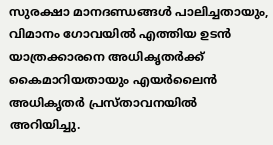സുരക്ഷാ മാനദണ്ഡങ്ങൾ പാലിച്ചതായും, വിമാനം ഗോവയിൽ എത്തിയ ഉടൻ യാത്രക്കാരനെ അധികൃതർക്ക് കൈമാറിയതായും എയർലൈൻ അധികൃതർ പ്രസ്താവനയിൽ അറിയിച്ചു.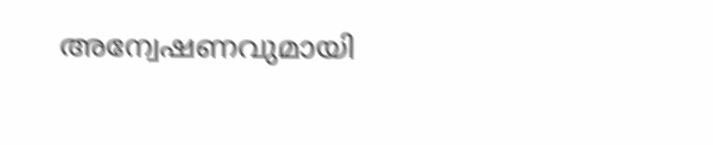അന്വേഷണവുമായി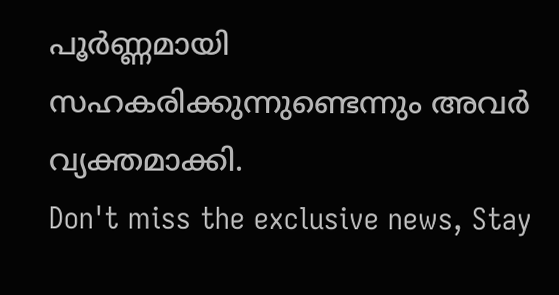പൂർണ്ണമായി സഹകരിക്കുന്നുണ്ടെന്നും അവർ വ്യക്തമാക്കി.
Don't miss the exclusive news, Stay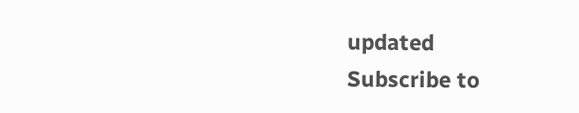updated
Subscribe to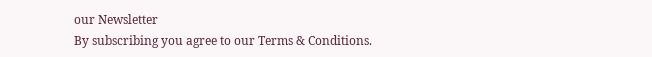our Newsletter
By subscribing you agree to our Terms & Conditions.